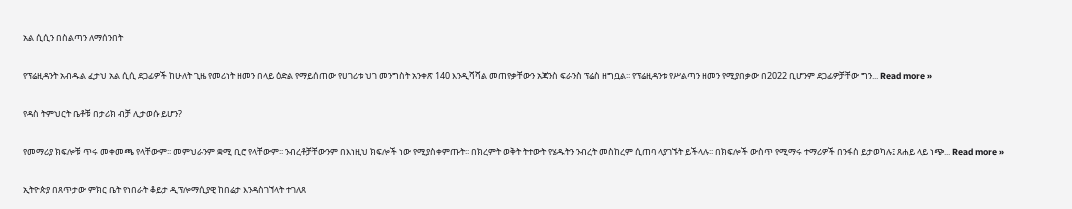አል ሲሲን በስልጣን ለማሰንበት

የፕሬዚዳንት አብዱል ፈታህ አል ሲሲ ደጋፊዎች ከሁለት ጊዜ የመሪነት ዘመን በላይ ዕድል የማይሰጠው የሀገሪቱ ህገ መንግስት አንቀጽ 140 እንዲሻሻል መጠየቃቸውን አጃንስ ፍራንስ ፕሬስ ዘግቧል፡፡ የፕሬዚዳንቱ የሥልጣን ዘመን የሚያበቃው በ2022 ቢሆንም ደጋፊዎቻቸው ግን... Read more »

የዳስ ትምህርት ቤቶቹ በታሪክ ብቻ ሊታወሱ ይሆን?

የመማሪያ ክፍሎቹ ጥሩ መቀመጫ የላቸውም፡፡ መምህራንም ቋሚ ቢሮ የላቸውም፡፡ ንብረቶቻቸውንም በእነዚህ ክፍሎች ነው የሚያስቀምጡት፡፡ በክረምት ወቅት ትተውት የሄዱትን ንብረት መስከረም ሲጠባ ላያገኙት ይችላሉ፡፡ በክፍሎች ውስጥ የሚማሩ ተማሪዎች በንፋስ ይታወካሉ፤ ጸሐይ ላይ ነጭ... Read more »

ኢትዮጵያ በጸጥታው ምክር ቤት የነበራት ቆይታ ዲፕሎማሲያዊ ከበሬታ እንዳስገኘላት ተገለጸ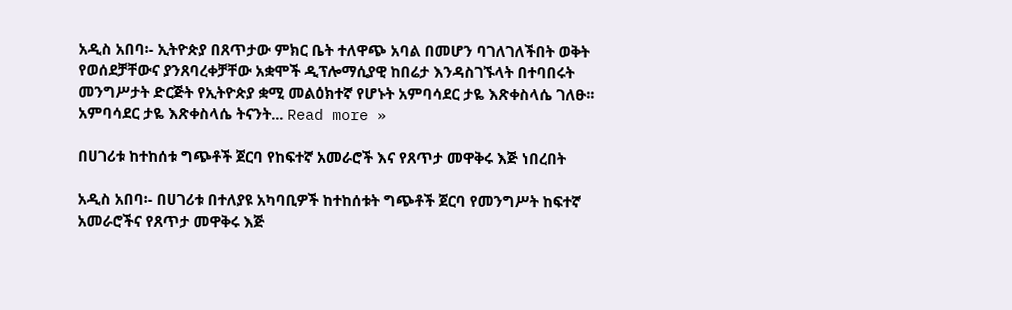አዲስ አበባ፡- ኢትዮጵያ በጸጥታው ምክር ቤት ተለዋጭ አባል በመሆን ባገለገለችበት ወቅት የወሰደቻቸውና ያንጸባረቀቻቸው አቋሞች ዲፕሎማሲያዊ ከበሬታ እንዳስገኙላት በተባበሩት መንግሥታት ድርጅት የኢትዮጵያ ቋሚ መልዕክተኛ የሆኑት አምባሳደር ታዬ እጽቀስላሴ ገለፁ፡፡ አምባሳደር ታዬ እጽቀስላሴ ትናንት... Read more »

በሀገሪቱ ከተከሰቱ ግጭቶች ጀርባ የከፍተኛ አመራሮች እና የጸጥታ መዋቅሩ እጅ ነበረበት

አዲስ አበባ፡- በሀገሪቱ በተለያዩ አካባቢዎች ከተከሰቱት ግጭቶች ጀርባ የመንግሥት ከፍተኛ አመራሮችና የጸጥታ መዋቅሩ እጅ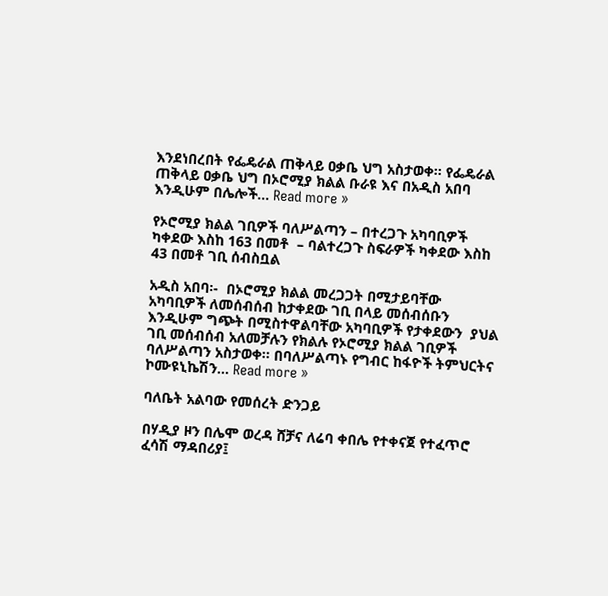እንደነበረበት የፌዴራል ጠቅላይ ዐቃቤ ህግ አስታወቀ፡፡ የፌዴራል ጠቅላይ ዐቃቤ ህግ በኦሮሚያ ክልል ቡራዩ እና በአዲስ አበባ እንዲሁም በሌሎች... Read more »

የኦሮሚያ ክልል ገቢዎች ባለሥልጣን – በተረጋጉ አካባቢዎች ካቀደው እስከ 163 በመቶ  – ባልተረጋጉ ስፍራዎች ካቀደው እስከ 43 በመቶ ገቢ ሰብስቧል

አዲስ አበባ፡-  በኦሮሚያ ክልል መረጋጋት በሚታይባቸው አካባቢዎች ለመሰብሰብ ከታቀደው ገቢ በላይ መሰብሰቡን እንዲሁም ግጭት በሚስተዋልባቸው አካባቢዎች የታቀደውን  ያህል ገቢ መሰብሰብ አለመቻሉን የክልሉ የኦሮሚያ ክልል ገቢዎች ባለሥልጣን አስታወቀ፡፡ በባለሥልጣኑ የግብር ከፋዮች ትምህርትና ኮሙዩኒኬሽን... Read more »

ባለቤት አልባው የመሰረት ድንጋይ

በሃዲያ ዞን በሌሞ ወረዳ ሸቻና ለሬባ ቀበሌ የተቀናጀ የተፈጥሮ ፈሳሽ ማዳበሪያ፤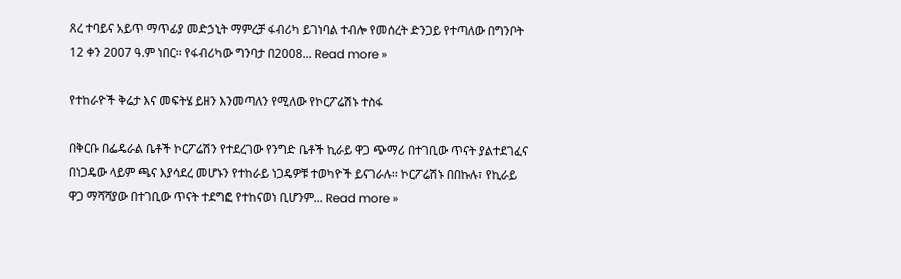ጸረ ተባይና አይጥ ማጥፊያ መድኃኒት ማምረቻ ፋብሪካ ይገነባል ተብሎ የመሰረት ድንጋይ የተጣለው በግንቦት 12 ቀን 2007 ዓ.ም ነበር፡፡ የፋብሪካው ግንባታ በ2008... Read more »

የተከራዮች ቅሬታ እና መፍትሄ ይዘን እንመጣለን የሚለው የኮርፖሬሽኑ ተስፋ

በቅርቡ በፌዴራል ቤቶች ኮርፖሬሽን የተደረገው የንግድ ቤቶች ኪራይ ዋጋ ጭማሪ በተገቢው ጥናት ያልተደገፈና በነጋዴው ላይም ጫና እያሳደረ መሆኑን የተከራይ ነጋዴዎቹ ተወካዮች ይናገራሉ፡፡ ኮርፖሬሽኑ በበኩሉ፣ የኪራይ ዋጋ ማሻሻያው በተገቢው ጥናት ተደግፎ የተከናወነ ቢሆንም... Read more »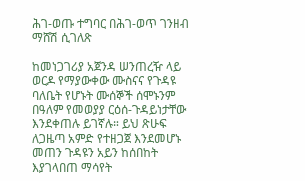ሕገ-ወጡ ተግባር በሕገ-ወጥ ገንዘብ ማሸሽ ሲገለጽ

ከመነጋገሪያ አጀንዳ ሠንጠረዥ ላይ ወርዶ የማያውቀው ሙስናና የጉዳዩ ባለቤት የሆኑት ሙሰኞች ሰሞኑንም በዓለም የመወያያ ርዕሰ-ጉዳይነታቸው እንደቀጠሉ ይገኛሉ። ይህ ጽሁፍ ለጋዜጣ አምድ የተዘጋጀ እንደመሆኑ መጠን ጉዳዩን አይን ከሰበከት እያገላበጠ ማሳየት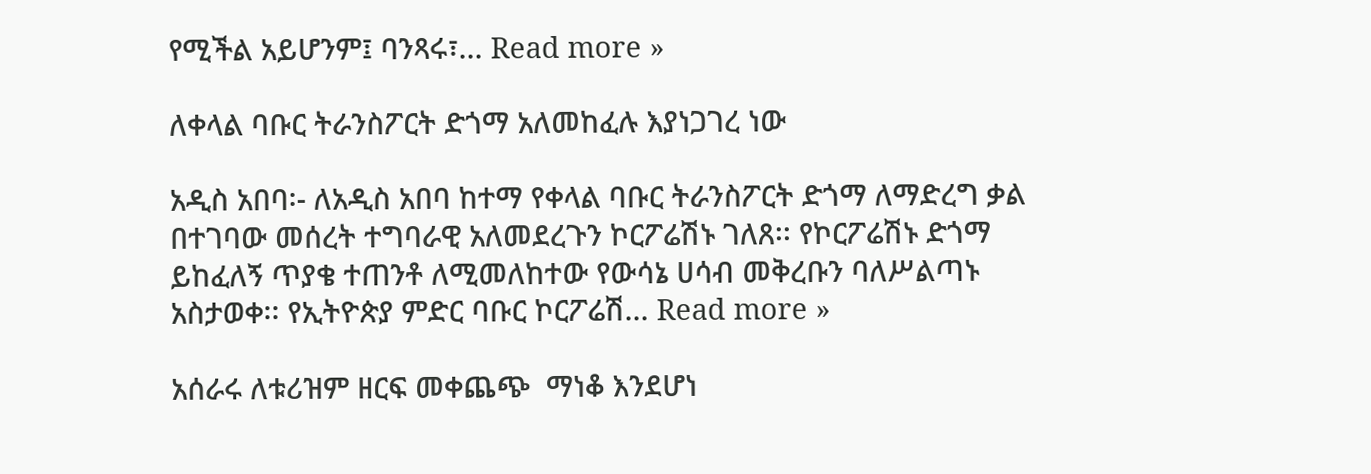የሚችል አይሆንም፤ ባንጻሩ፣... Read more »

ለቀላል ባቡር ትራንስፖርት ድጎማ አለመከፈሉ እያነጋገረ ነው

አዲስ አበባ፡- ለአዲስ አበባ ከተማ የቀላል ባቡር ትራንስፖርት ድጎማ ለማድረግ ቃል በተገባው መሰረት ተግባራዊ አለመደረጉን ኮርፖሬሽኑ ገለጸ፡፡ የኮርፖሬሽኑ ድጎማ ይከፈለኝ ጥያቄ ተጠንቶ ለሚመለከተው የውሳኔ ሀሳብ መቅረቡን ባለሥልጣኑ አስታወቀ፡፡ የኢትዮጵያ ምድር ባቡር ኮርፖሬሽ... Read more »

አሰራሩ ለቱሪዝም ዘርፍ መቀጨጭ  ማነቆ እንደሆነ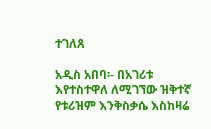ተገለጸ

አዲስ አበባ፡- በአገሪቱ እየተስተዋለ ለሚገኘው ዝቅተኛ የቱሪዝም እንቅስቃሴ እስከዛሬ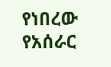የነበረው የአሰራር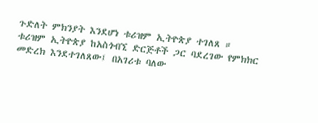ጉድለት ምክንያት እንደሆነ ቱሪዝም ኢትዮጵያ ተገለጸ ። ቱሪዝም ኢትዮጵያ ከአስጎብኚ ድርጅቶች ጋር ባደረገው የምክክር መድረክ እንደተገለጸው፤ በአገሪቱ ባለው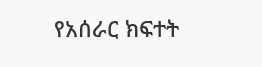የአሰራር ክፍተት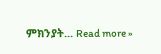ምክንያት... Read more »